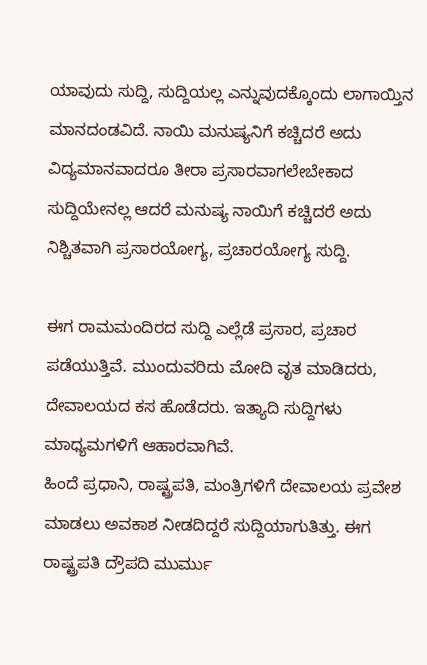ಯಾವುದು ಸುದ್ದಿ, ಸುದ್ದಿಯಲ್ಲ ಎನ್ನುವುದಕ್ಕೊಂದು ಲಾಗಾಯ್ತಿನ ಮಾನದಂಡವಿದೆ. ನಾಯಿ ಮನುಷ್ಯನಿಗೆ ಕಚ್ಚಿದರೆ ಅದು ವಿದ್ಯಮಾನವಾದರೂ ತೀರಾ ಪ್ರಸಾರವಾಗಲೇಬೇಕಾದ ಸುದ್ದಿಯೇನಲ್ಲ ಆದರೆ ಮನುಷ್ಯ ನಾಯಿಗೆ ಕಚ್ಚಿದರೆ ಅದು ನಿಶ್ಚಿತವಾಗಿ ಪ್ರಸಾರಯೋಗ್ಯ, ಪ್ರಚಾರಯೋಗ್ಯ ಸುದ್ದಿ.

ಈಗ ರಾಮಮಂದಿರದ ಸುದ್ದಿ ಎಲ್ಲೆಡೆ ಪ್ರಸಾರ, ಪ್ರಚಾರ ಪಡೆಯುತ್ತಿವೆ. ಮುಂದುವರಿದು ಮೋದಿ ವೃತ ಮಾಡಿದರು, ದೇವಾಲಯದ ಕಸ ಹೊಡೆದರು. ಇತ್ಯಾದಿ ಸುದ್ದಿಗಳು ಮಾಧ್ಯಮಗಳಿಗೆ ಆಹಾರವಾಗಿವೆ.
ಹಿಂದೆ ಪ್ರಧಾನಿ, ರಾಷ್ಟ್ರಪತಿ, ಮಂತ್ರಿಗಳಿಗೆ ದೇವಾಲಯ ಪ್ರವೇಶ ಮಾಡಲು ಅವಕಾಶ ನೀಡದಿದ್ದರೆ ಸುದ್ದಿಯಾಗುತಿತ್ತು. ಈಗ ರಾಷ್ಟ್ರಪತಿ ದ್ರೌಪದಿ ಮುರ್ಮು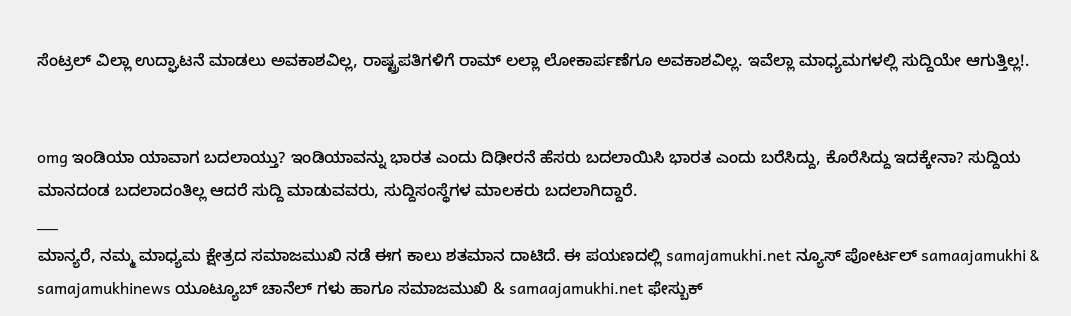ಸೆಂಟ್ರಲ್ ವಿಲ್ಲಾ ಉದ್ಘಾಟನೆ ಮಾಡಲು ಅವಕಾಶವಿಲ್ಲ, ರಾಷ್ಟ್ರಪತಿಗಳಿಗೆ ರಾಮ್ ಲಲ್ಲಾ ಲೋಕಾರ್ಪಣೆಗೂ ಅವಕಾಶವಿಲ್ಲ. ಇವೆಲ್ಲಾ ಮಾಧ್ಯಮಗಳಲ್ಲಿ ಸುದ್ದಿಯೇ ಆಗುತ್ತಿಲ್ಲ!.


omg ಇಂಡಿಯಾ ಯಾವಾಗ ಬದಲಾಯ್ತು? ಇಂಡಿಯಾವನ್ನು ಭಾರತ ಎಂದು ದಿಢೀರನೆ ಹೆಸರು ಬದಲಾಯಿಸಿ ಭಾರತ ಎಂದು ಬರೆಸಿದ್ದು, ಕೊರೆಸಿದ್ದು ಇದಕ್ಕೇನಾ? ಸುದ್ದಿಯ ಮಾನದಂಡ ಬದಲಾದಂತಿಲ್ಲ ಆದರೆ ಸುದ್ದಿ ಮಾಡುವವರು, ಸುದ್ದಿಸಂಸ್ಥೆಗಳ ಮಾಲಕರು ಬದಲಾಗಿದ್ದಾರೆ.
___
ಮಾನ್ಯರೆ, ನಮ್ಮ ಮಾಧ್ಯಮ ಕ್ಷೇತ್ರದ ಸಮಾಜಮುಖಿ ನಡೆ ಈಗ ಕಾಲು ಶತಮಾನ ದಾಟಿದೆ. ಈ ಪಯಣದಲ್ಲಿ samajamukhi.net ನ್ಯೂಸ್ ಪೋರ್ಟಲ್ samaajamukhi & samajamukhinews ಯೂಟ್ಯೂಬ್ ಚಾನೆಲ್ ಗಳು ಹಾಗೂ ಸಮಾಜಮುಖಿ & samaajamukhi.net ಫೇಸ್ಬುಕ್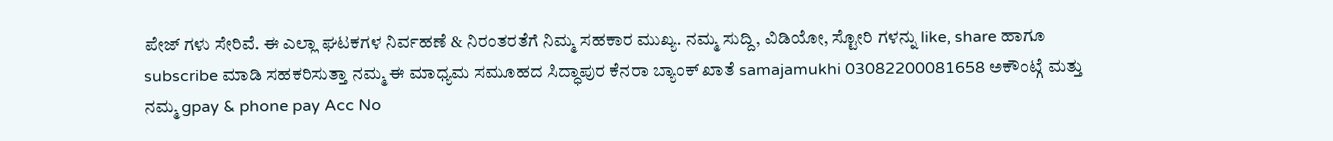ಪೇಜ್ ಗಳು ಸೇರಿವೆ. ಈ ಎಲ್ಲಾ ಘಟಕಗಳ ನಿರ್ವಹಣೆ & ನಿರಂತರತೆಗೆ ನಿಮ್ಮ ಸಹಕಾರ ಮುಖ್ಯ. ನಮ್ಮ ಸುದ್ದಿ, ವಿಡಿಯೋ, ಸ್ಟೋರಿ ಗಳನ್ನು like, share ಹಾಗೂ subscribe ಮಾಡಿ ಸಹಕರಿಸುತ್ತಾ ನಮ್ಮ ಈ ಮಾಧ್ಯಮ ಸಮೂಹದ ಸಿದ್ಧಾಪುರ ಕೆನರಾ ಬ್ಯಾಂಕ್ ಖಾತೆ samajamukhi 03082200081658 ಅಕೌಂಟ್ಗೆ ಮತ್ತು ನಮ್ಮ gpay & phone pay Acc No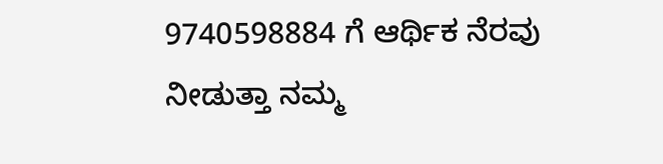9740598884 ಗೆ ಆರ್ಥಿಕ ನೆರವು ನೀಡುತ್ತಾ ನಮ್ಮ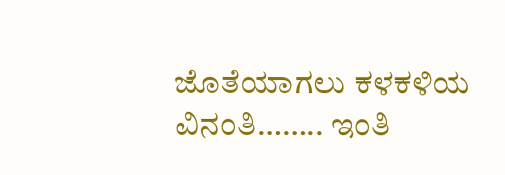ಜೊತೆಯಾಗಲು ಕಳಕಳಿಯ ವಿನಂತಿ…….. ಇಂತಿ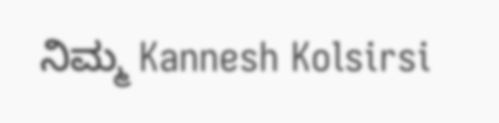ನಿಮ್ಮ Kannesh Kolsirsi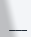___